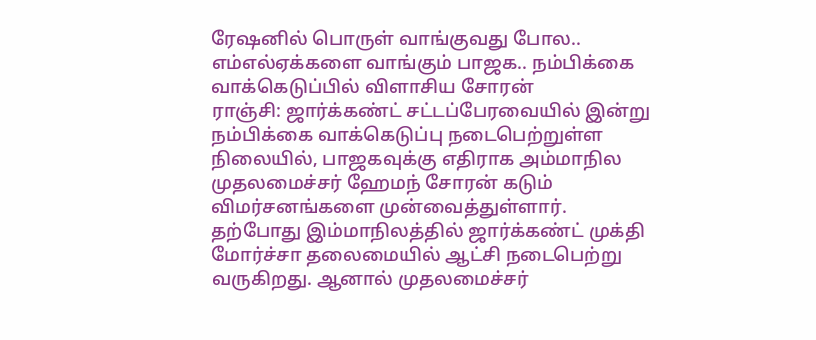ரேஷனில் பொருள் வாங்குவது போல.. எம்எல்ஏக்களை வாங்கும் பாஜக.. நம்பிக்கை வாக்கெடுப்பில் விளாசிய சோரன்
ராஞ்சி: ஜார்க்கண்ட் சட்டப்பேரவையில் இன்று நம்பிக்கை வாக்கெடுப்பு நடைபெற்றுள்ள நிலையில், பாஜகவுக்கு எதிராக அம்மாநில முதலமைச்சர் ஹேமந் சோரன் கடும் விமர்சனங்களை முன்வைத்துள்ளார்.
தற்போது இம்மாநிலத்தில் ஜார்க்கண்ட் முக்தி மோர்ச்சா தலைமையில் ஆட்சி நடைபெற்று வருகிறது. ஆனால் முதலமைச்சர்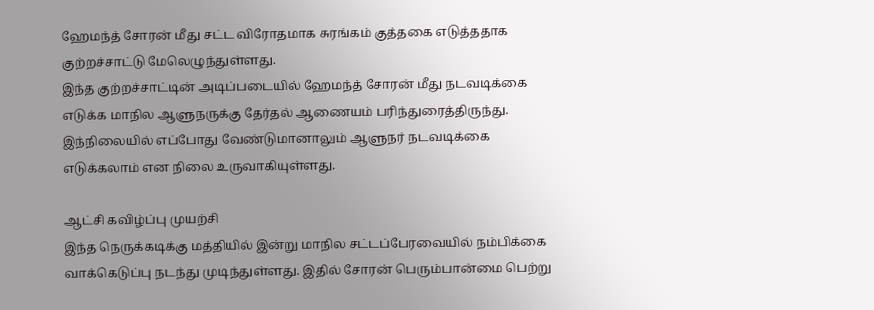ஹேமந்த் சோரன் மீது சட்ட விரோதமாக சுரங்கம் குத்தகை எடுத்ததாக குற்றச்சாட்டு மேலெழுந்துள்ளது.
இந்த குற்றச்சாட்டின் அடிப்படையில் ஹேமந்த் சோரன் மீது நடவடிக்கை எடுக்க மாநில ஆளுநருக்கு தேர்தல் ஆணையம் பரிந்துரைத்திருந்து. இந்நிலையில் எப்போது வேண்டுமானாலும் ஆளுநர் நடவடிக்கை எடுக்கலாம் என நிலை உருவாகியுள்ளது.

ஆட்சி கவிழ்ப்பு முயற்சி
இந்த நெருக்கடிக்கு மத்தியில் இன்று மாநில சட்டப்பேரவையில் நம்பிக்கை வாக்கெடுப்பு நடந்து முடிந்துள்ளது. இதில் சோரன் பெரும்பான்மை பெற்று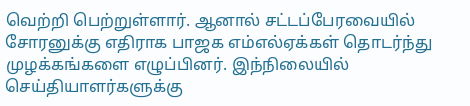வெற்றி பெற்றுள்ளார். ஆனால் சட்டப்பேரவையில் சோரனுக்கு எதிராக பாஜக எம்எல்ஏக்கள் தொடர்ந்து முழக்கங்களை எழுப்பினர். இந்நிலையில் செய்தியாளர்களுக்கு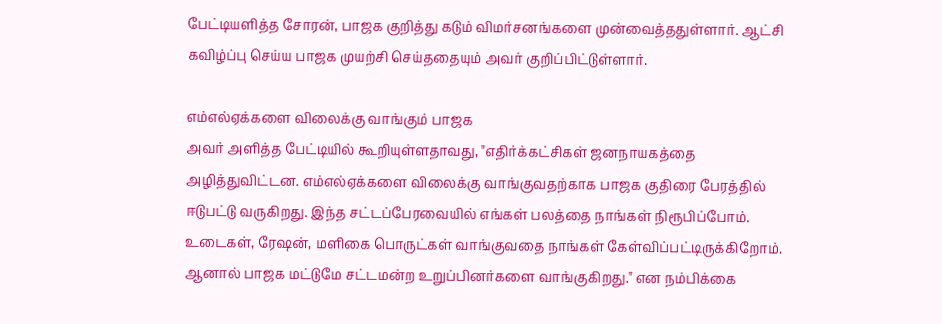பேட்டியளித்த சோரன், பாஜக குறித்து கடும் விமர்சனங்களை முன்வைத்ததுள்ளார். ஆட்சி கவிழ்ப்பு செய்ய பாஜக முயற்சி செய்ததையும் அவர் குறிப்பிட்டுள்ளார்.

எம்எல்ஏக்களை விலைக்கு வாங்கும் பாஜக
அவர் அளித்த பேட்டியில் கூறியுள்ளதாவது, "எதிர்க்கட்சிகள் ஜனநாயகத்தை அழித்துவிட்டன. எம்எல்ஏக்களை விலைக்கு வாங்குவதற்காக பாஜக குதிரை பேரத்தில் ஈடுபட்டு வருகிறது. இந்த சட்டப்பேரவையில் எங்கள் பலத்தை நாங்கள் நிரூபிப்போம். உடைகள், ரேஷன், மளிகை பொருட்கள் வாங்குவதை நாங்கள் கேள்விப்பட்டிருக்கிறோம். ஆனால் பாஜக மட்டுமே சட்டமன்ற உறுப்பினர்களை வாங்குகிறது." என நம்பிக்கை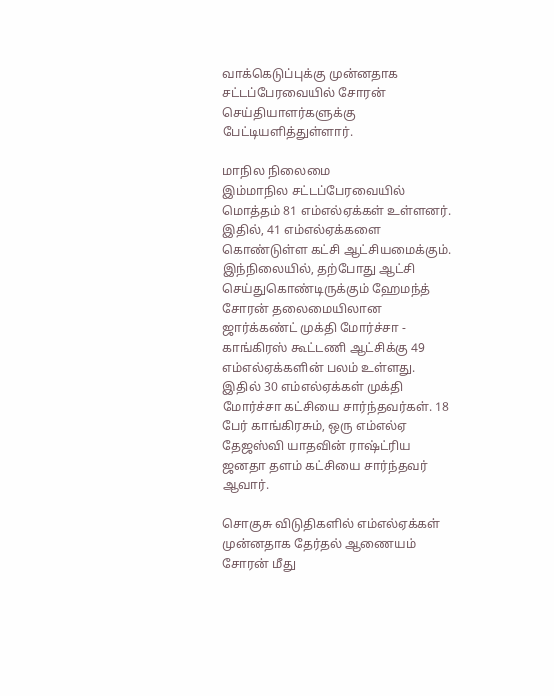வாக்கெடுப்புக்கு முன்னதாக சட்டப்பேரவையில் சோரன் செய்தியாளர்களுக்கு பேட்டியளித்துள்ளார்.

மாநில நிலைமை
இம்மாநில சட்டப்பேரவையில் மொத்தம் 81 எம்எல்ஏக்கள் உள்ளனர். இதில், 41 எம்எல்ஏக்களை கொண்டுள்ள கட்சி ஆட்சியமைக்கும். இந்நிலையில், தற்போது ஆட்சி செய்துகொண்டிருக்கும் ஹேமந்த் சோரன் தலைமையிலான ஜார்க்கண்ட் முக்தி மோர்ச்சா - காங்கிரஸ் கூட்டணி ஆட்சிக்கு 49 எம்எல்ஏக்களின் பலம் உள்ளது. இதில் 30 எம்எல்ஏக்கள் முக்தி மோர்ச்சா கட்சியை சார்ந்தவர்கள். 18 பேர் காங்கிரசும், ஒரு எம்எல்ஏ தேஜஸ்வி யாதவின் ராஷ்ட்ரிய ஜனதா தளம் கட்சியை சார்ந்தவர் ஆவார்.

சொகுசு விடுதிகளில் எம்எல்ஏக்கள்
முன்னதாக தேர்தல் ஆணையம் சோரன் மீது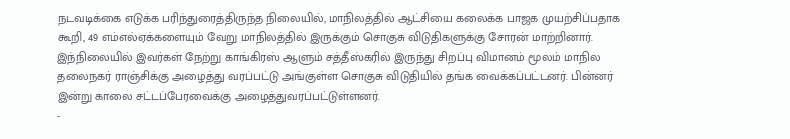நடவடிக்கை எடுக்க பரிந்துரைத்திருந்த நிலையில், மாநிலத்தில் ஆட்சியை கலைக்க பாஜக முயற்சிப்பதாக கூறி, 49 எம்எல்ஏக்களையும் வேறு மாநிலத்தில் இருக்கும் சொகுசு விடுதிகளுக்கு சோரன் மாற்றினார். இந்நிலையில் இவர்கள் நேற்று காங்கிரஸ் ஆளும் சத்தீஸ்கரில் இருந்து சிறப்பு விமானம் மூலம் மாநில தலைநகர் ராஞ்சிக்கு அழைத்து வரப்பட்டு அங்குள்ள சொகுசு விடுதியில் தங்க வைக்கப்பட்டனர். பின்னர் இன்று காலை சட்டப்பேரவைக்கு அழைத்துவரப்பட்டுள்ளனர்.
-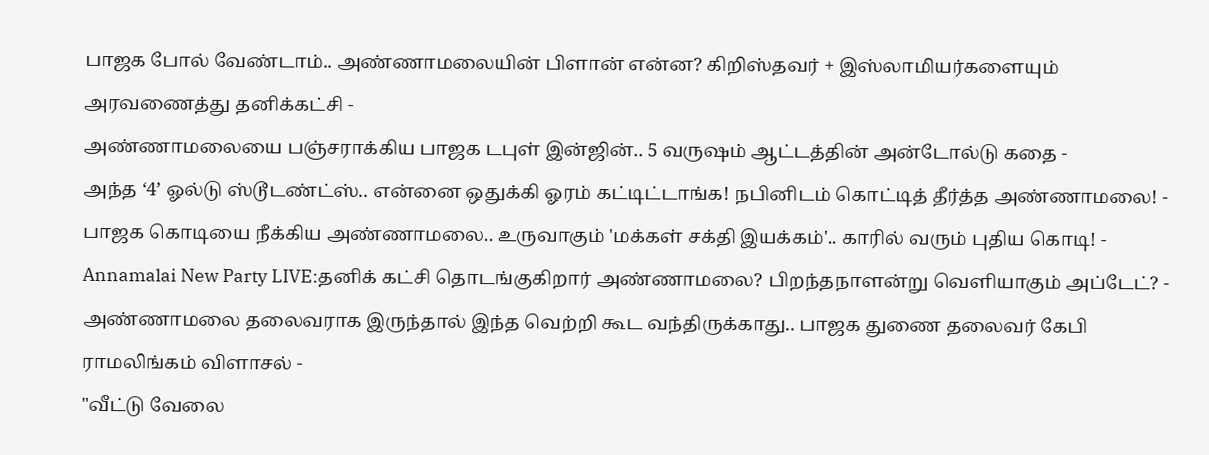பாஜக போல் வேண்டாம்.. அண்ணாமலையின் பிளான் என்ன? கிறிஸ்தவர் + இஸ்லாமியர்களையும் அரவணைத்து தனிக்கட்சி -
அண்ணாமலையை பஞ்சராக்கிய பாஜக டபுள் இன்ஜின்.. 5 வருஷம் ஆட்டத்தின் அன்டோல்டு கதை -
அந்த ‘4’ ஓல்டு ஸ்டூடண்ட்ஸ்.. என்னை ஒதுக்கி ஓரம் கட்டிட்டாங்க! நபினிடம் கொட்டித் தீர்த்த அண்ணாமலை! -
பாஜக கொடியை நீக்கிய அண்ணாமலை.. உருவாகும் 'மக்கள் சக்தி இயக்கம்'.. காரில் வரும் புதிய கொடி! -
Annamalai New Party LIVE:தனிக் கட்சி தொடங்குகிறார் அண்ணாமலை? பிறந்தநாளன்று வெளியாகும் அப்டேட்? -
அண்ணாமலை தலைவராக இருந்தால் இந்த வெற்றி கூட வந்திருக்காது.. பாஜக துணை தலைவர் கேபி ராமலிங்கம் விளாசல் -
"வீட்டு வேலை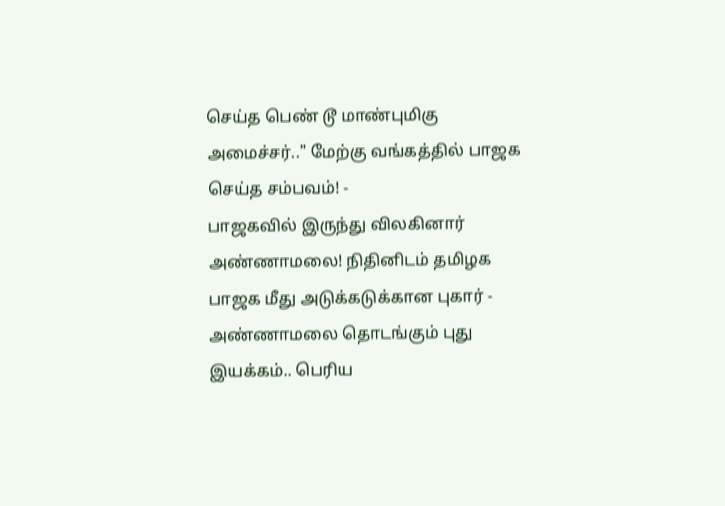செய்த பெண் டூ மாண்புமிகு அமைச்சர்.." மேற்கு வங்கத்தில் பாஜக செய்த சம்பவம்! -
பாஜகவில் இருந்து விலகினார் அண்ணாமலை! நிதினிடம் தமிழக பாஜக மீது அடுக்கடுக்கான புகார் -
அண்ணாமலை தொடங்கும் புது இயக்கம்.. பெரிய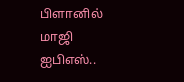பிளானில் மாஜி ஐபிஎஸ்..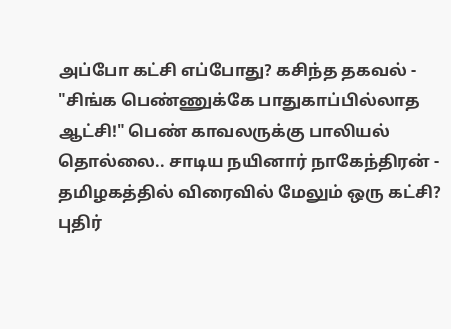அப்போ கட்சி எப்போது? கசிந்த தகவல் -
"சிங்க பெண்ணுக்கே பாதுகாப்பில்லாத ஆட்சி!" பெண் காவலருக்கு பாலியல் தொல்லை.. சாடிய நயினார் நாகேந்திரன் -
தமிழகத்தில் விரைவில் மேலும் ஒரு கட்சி? புதிர்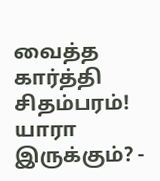வைத்த கார்த்தி சிதம்பரம்! யாரா இருக்கும்? -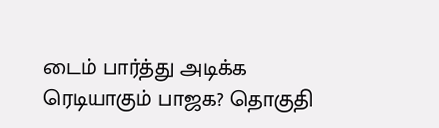டைம் பார்த்து அடிக்க ரெடியாகும் பாஜக? தொகுதி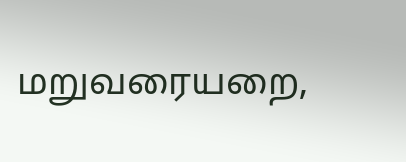மறுவரையறை,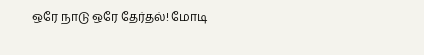ஒரே நாடு ஒரே தேர்தல்! மோடி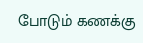போடும் கணக்கு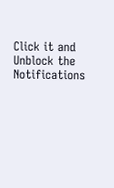Click it and Unblock the Notifications